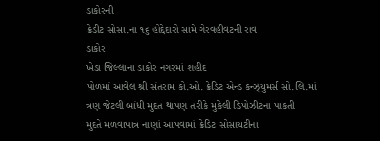ડાકોરની
ક્રેડીટ સોસા.ના ૧૬ હોદ્દેદારો સામે ગેરવહીવટની રાવ
ડાકોર
ખેડા જિલ્લાના ડાકોર નગરમાં શહીદ
પોળમાં આવેલ શ્રી સંતરામ કો.ઓ. ક્રેડિટ એન્ડ કન્ઝ્યુમર્સ સો.લિ.માં
ત્રણ જેટલી બાંધી મુદત થાપણ તરીકે મુકેલી ડિપોઝીટના પાકતી
મુદતે મળવાપાત્ર નાણાં આપવામાં ક્રેડિટ સોસાયટીના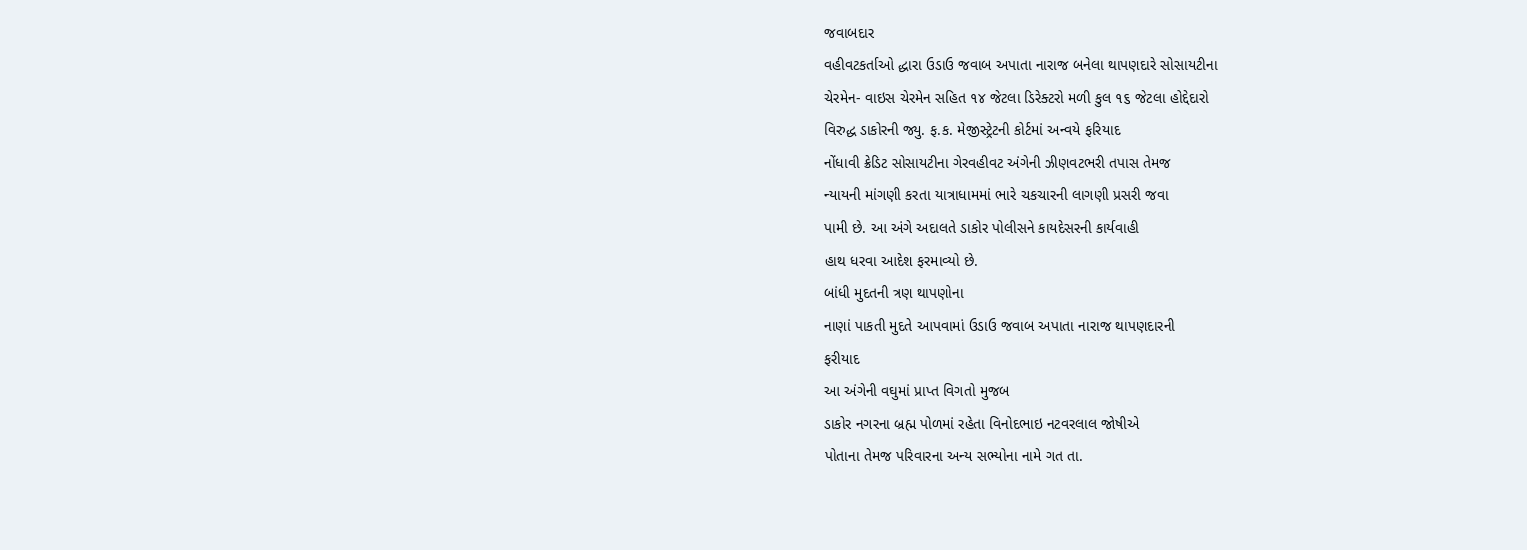જવાબદાર
વહીવટકર્તાઓ દ્ધારા ઉડાઉ જવાબ અપાતા નારાજ બનેલા થાપણદારે સોસાયટીના
ચેરમેન- વાઇસ ચેરમેન સહિત ૧૪ જેટલા ડિરેક્ટરો મળી કુલ ૧૬ જેટલા હોદ્દેદારો
વિરુદ્ધ ડાકોરની જ્યુ. ફ.ક. મેજીસ્ટ્રેટની કોર્ટમાં અન્વયે ફરિયાદ
નોંધાવી ક્રેડિટ સોસાયટીના ગેરવહીવટ અંગેની ઝીણવટભરી તપાસ તેમજ
ન્યાયની માંગણી કરતા યાત્રાધામમાં ભારે ચકચારની લાગણી પ્રસરી જવા
પામી છે. આ અંગે અદાલતે ડાકોર પોલીસને કાયદેસરની કાર્યવાહી
હાથ ધરવા આદેશ ફરમાવ્યો છે.
બાંધી મુદતની ત્રણ થાપણોના
નાણાં પાકતી મુદતે આપવામાં ઉડાઉ જવાબ અપાતા નારાજ થાપણદારની
ફરીયાદ
આ અંગેની વઘુમાં પ્રાપ્ત વિગતો મુજબ
ડાકોર નગરના બ્રહ્મ પોળમાં રહેતા વિનોદભાઇ નટવરલાલ જોષીએ
પોતાના તેમજ પરિવારના અન્ય સભ્યોના નામે ગત તા.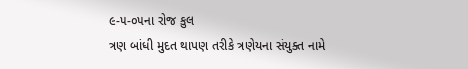૯-૫-૦૫ના રોજ કુલ
ત્રણ બાંધી મુદત થાપણ તરીકે ત્રણેયના સંયુક્ત નામે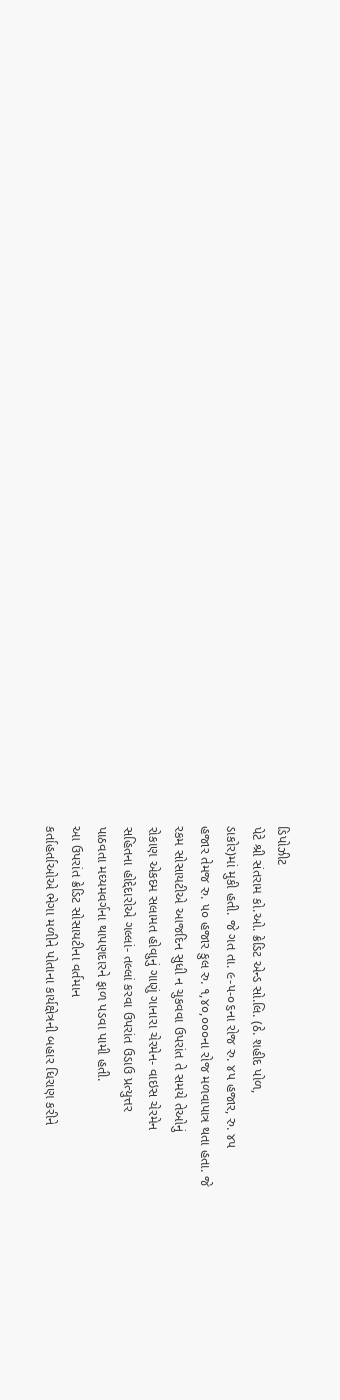ડિપોઝીટ
પેટે શ્રી સંતરામ કો.ઓ. ક્રેડિટ એન્ડ સો.લિ. (ઠે. શહીદ પોળ,
ડાકોર)માં મુકી હતી. જે ગત તા. ૯-૫-૦૬ના રોજ રુ. ૪૫ હજાર, રુ. ૪૫
હજાર તેમજ રુ. ૫૦ હજાર કુલ રુ. ૧,૪૦,૦૦૦ના રોજ મળવાપાત્ર થતા હતા. જે
રકમ સોસાયટીએ આજદિન સુધી ન ચુકવવા ઉપરાંત તે સમયે તેઓનું
રોકાણ એકદમ સલામત હોવાુનું ગાણું ગાનારા ચેરમેન- વાઇસ ચેરમેન
સહિતના હોદ્દેદારોએ ગલ્લાં- તલ્લાં કરવા ઉપરાંત ઉડાઉ પ્રત્યુત્તર
પાઠવતા મઘ્યમવર્ગના થાપણદારને ફાળ પડવા પામી હતી.
આ ઉપરાંત ક્રેડિટ સોસાયટીના વર્તમાન
કર્તાહર્તાઓએ ભેગા મળીને પોતાના કાર્યક્ષેત્રની બહાર ધિરાણ કરીને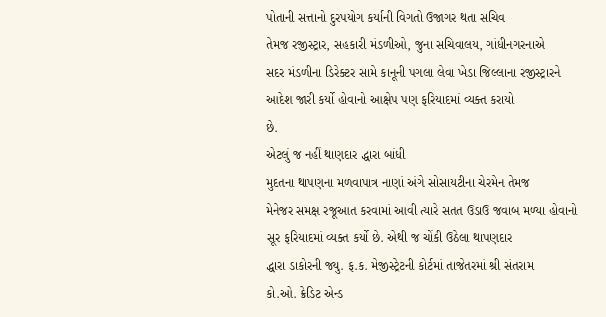પોતાની સત્તાનો દુરપયોગ કર્યાની વિગતો ઉજાગર થતા સચિવ
તેમજ રજીસ્ટ્રાર, સહકારી મંડળીઓ, જુના સચિવાલય, ગાંધીનગરનાએ
સદર મંડળીના ડિરેક્ટર સામે કાનૂની પગલા લેવા ખેડા જિલ્લાના રજીસ્ટ્રારને
આદેશ જારી કર્યો હોવાનો આક્ષેપ પણ ફરિયાદમાં વ્યક્ત કરાયો
છે.
એટલું જ નહીં થાણદાર દ્ધારા બાંધી
મુદતના થાપણના મળવાપાત્ર નાણાં અંગે સોસાયટીના ચેરમેન તેમજ
મેનેજર સમક્ષ રજૂઆત કરવામાં આવી ત્યારે સતત ઉડાઉ જવાબ મળ્યા હોવાનો
સૂર ફરિયાદમાં વ્યક્ત કર્યો છે. એથી જ ચોંકી ઉઠેલા થાપણદાર
દ્ધારા ડાકોરની જ્યુ. ફ.ક. મેજીસ્ટ્રેટની કોર્ટમાં તાજેતરમાં શ્રી સંતરામ
કો.ઓ. ક્રેડિટ એન્ડ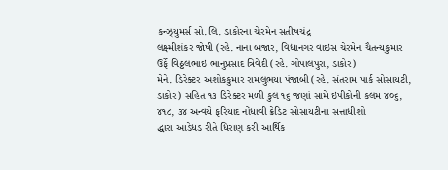કન્ઝ્યુમર્સ સો.લિ. ડાકોરના ચેરમેન સતીષચંદ્ર
લક્ષ્મીશંકર જોષી (રહે. નાના બજાર, વિદ્યાનગર વાઇસ ચેરમેન ચૈતન્યકુમાર
ઉર્ફે વિઠ્ઠલભાઇ ભાનુપ્રસાદ ત્રિવેદી (રહે. ગોપાલપુરા, ડાકોર)
મેને. ડિરેક્ટર અશોકકુમાર રામલુભયા પંજાબી (રહે. સંતરામ પાર્ક સોસાયટી,
ડાકોર) સહિત ૧૩ ડિરેક્ટર મળી કુલ ૧૬ જણાં સામે ઇપીકોની કલમ ૪૦૬,
૪૧૮, ૩૪ અન્વયે ફરિયાદ નોંધાવી ક્રેડિટ સોસાયટીના સત્તાધીશો
દ્ધારા આડેધડ રીતે ધિરાણ કરી આર્થિક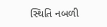સ્થિતિ નબળી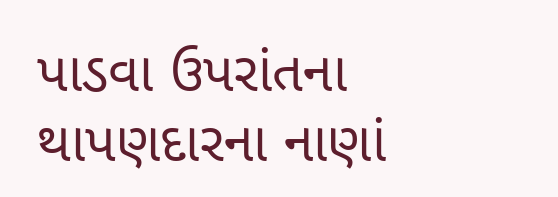પાડવા ઉપરાંતના
થાપણદારના નાણાં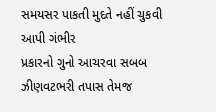સમયસર પાકતી મુદતે નહીં ચુકવી આપી ગંભીર
પ્રકારનો ગુનો આચરવા સબબ ઝીણવટભરી તપાસ તેમજ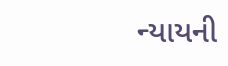ન્યાયની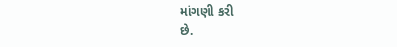માંગણી કરી
છે.